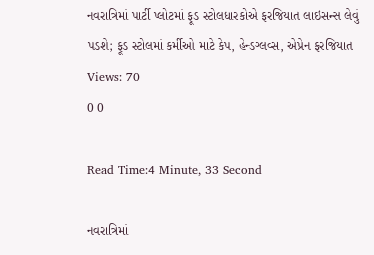નવરાત્રિમાં પાર્ટી પ્લોટમાં ફૂડ સ્ટોલધારકોએ ફરજિયાત લાઇસન્સ લેવું પડશે; ફૂડ સ્ટોલમાં કર્મીઓ માટે કેપ, હેન્ડગ્લવ્સ, એપ્રેન ફરજિયાત
Views: 70
0 0

Read Time:4 Minute, 33 Second

નવરાત્રિમાં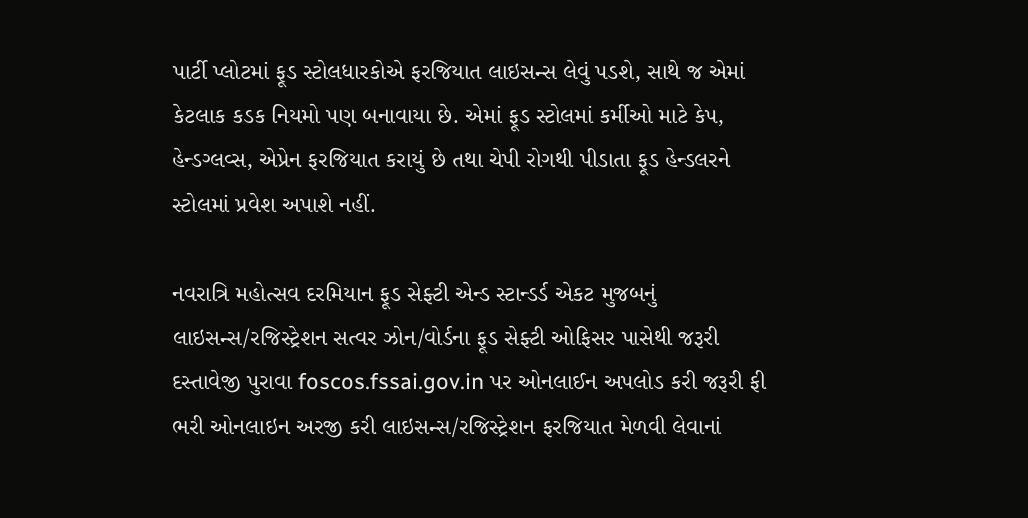પાર્ટી પ્લોટમાં ફૂડ સ્ટોલધારકોએ ફરજિયાત લાઇસન્સ લેવું પડશે, સાથે જ એમાં કેટલાક કડક નિયમો પણ બનાવાયા છે. એમાં ફૂડ સ્ટોલમાં કર્મીઓ માટે કેપ, હેન્ડગ્લવ્સ, એપ્રેન ફરજિયાત કરાયું છે તથા ચેપી રોગથી પીડાતા ફૂડ હેન્ડલરને સ્ટોલમાં પ્રવેશ અપાશે નહીં.

નવરાત્રિ મહોત્સવ દરમિયાન ફૂડ સેફ્ટી એન્ડ સ્ટાન્ડર્ડ એકટ મુજબનું લાઇસન્સ/રજિસ્ટ્રેશન સત્વર ઝોન/વોર્ડના ફૂડ સેફ્ટી ઓફિસર પાસેથી જરૂરી દસ્તાવેજી પુરાવા foscos.fssai.gov.in પર ઓનલાઈન અપલોડ કરી જરૂરી ફી ભરી ઓનલાઇન અરજી કરી લાઇસન્સ/રજિસ્ટ્રેશન ફરજિયાત મેળવી લેવાનાં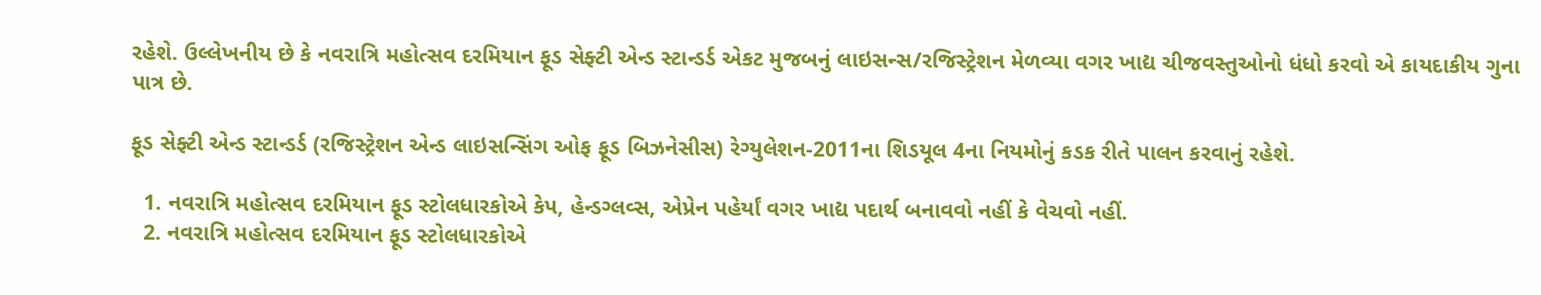રહેશે. ઉલ્લેખનીય છે કે નવરાત્રિ મહોત્સવ દરમિયાન ફૂડ સેફ્ટી એન્ડ સ્ટાન્ડર્ડ એકટ મુજબનું લાઇસન્સ/રજિસ્ટ્રેશન મેળવ્યા વગર ખાદ્ય ચીજવસ્તુઓનો ધંધો કરવો એ કાયદાકીય ગુના પાત્ર છે.

ફૂડ સેફ્ટી એન્ડ સ્ટાન્ડર્ડ (રજિસ્ટ્રેશન એન્ડ લાઇસન્સિંગ ઓફ ફૂડ બિઝનેસીસ) રેગ્યુલેશન-2011ના શિડયૂલ 4ના નિયમોનું કડક રીતે પાલન કરવાનું રહેશે.

  1. નવરાત્રિ મહોત્સવ દરમિયાન ફૂડ સ્ટોલધારકોએ કેપ, હેન્ડગ્લવ્સ, એપ્રેન પહેર્યાં વગર ખાદ્ય પદાર્થ બનાવવો નહીં કે વેચવો નહીં.
  2. નવરાત્રિ મહોત્સવ દરમિયાન ફૂડ સ્ટોલધારકોએ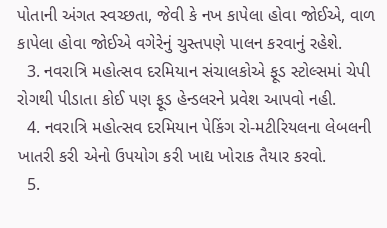પોતાની અંગત સ્વચ્છતા, જેવી કે નખ કાપેલા હોવા જોઈએ, વાળ કાપેલા હોવા જોઈએ વગેરેનું ચુસ્તપણે પાલન કરવાનું રહેશે.
  3. નવરાત્રિ મહોત્સવ દરમિયાન સંચાલકોએ ફૂડ સ્ટોલ્સમાં ચેપી રોગથી પીડાતા કોઈ પણ ફૂડ હેન્ડલરને પ્રવેશ આપવો નહી.
  4. નવરાત્રિ મહોત્સવ દરમિયાન પેકિંગ રો-મટીરિયલના લેબલની ખાતરી કરી એનો ઉપયોગ કરી ખાદ્ય ખોરાક તૈયાર કરવો.
  5.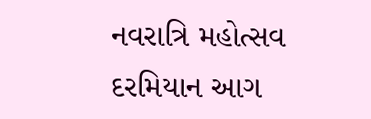નવરાત્રિ મહોત્સવ દરમિયાન આગ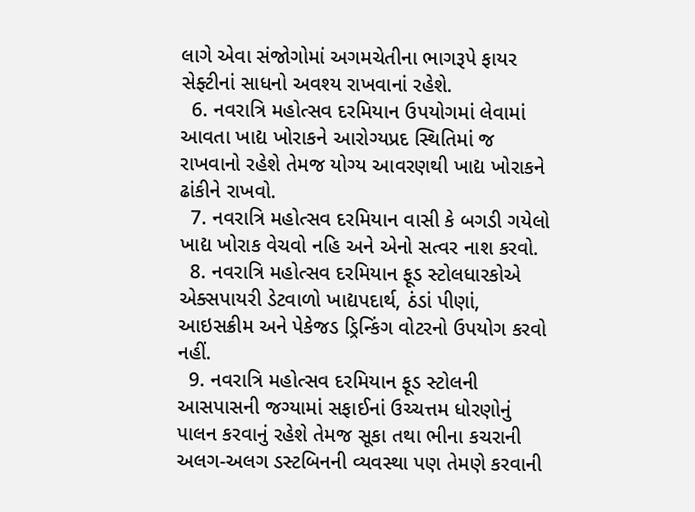લાગે એવા સંજોગોમાં અગમચેતીના ભાગરૂપે ફાયર સેફ્ટીનાં સાધનો અવશ્ય રાખવાનાં રહેશે.
  6. નવરાત્રિ મહોત્સવ દરમિયાન ઉપયોગમાં લેવામાં આવતા ખાદ્ય ખોરાકને આરોગ્યપ્રદ સ્થિતિમાં જ રાખવાનો રહેશે તેમજ યોગ્ય આવરણથી ખાદ્ય ખોરાકને ઢાંકીને રાખવો.
  7. નવરાત્રિ મહોત્સવ દરમિયાન વાસી કે બગડી ગયેલો ખાદ્ય ખોરાક વેચવો નહિ અને એનો સત્વર નાશ કરવો.
  8. નવરાત્રિ મહોત્સવ દરમિયાન ફૂડ સ્ટોલધારકોએ એક્સપાયરી ડેટવાળો ખાદ્યપદાર્થ, ઠંડાં પીણાં, આઇસક્રીમ અને પેકેજડ ડ્રિન્કિંગ વોટરનો ઉપયોગ કરવો નહીં.
  9. નવરાત્રિ મહોત્સવ દરમિયાન ફૂડ સ્ટોલની આસપાસની જગ્યામાં સફાઈનાં ઉચ્ચત્તમ ધોરણોનું પાલન કરવાનું રહેશે તેમજ સૂકા તથા ભીના કચરાની અલગ-અલગ ડસ્ટબિનની વ્યવસ્થા પણ તેમણે કરવાની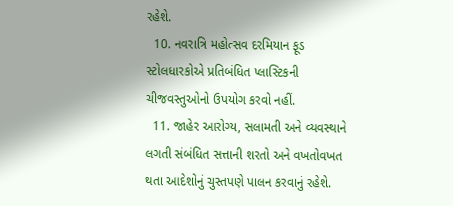રહેશે.
  10. નવરાત્રિ મહોત્સવ દરમિયાન ફૂડ સ્ટોલધારકોએ પ્રતિબંધિત પ્લાસ્ટિકની ચીજવસ્તુઓનો ઉપયોગ કરવો નહીં.
  11. જાહેર આરોગ્ય, સલામતી અને વ્યવસ્થાને લગતી સંબંધિત સત્તાની શરતો અને વખતોવખત થતા આદેશોનું ચુસ્તપણે પાલન કરવાનું રહેશે.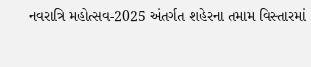નવરાત્રિ મહોત્સવ-2025 અંતર્ગત શહેરના તમામ વિસ્તારમાં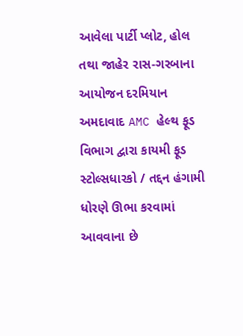આવેલા પાર્ટી પ્લોટ, હોલ તથા જાહેર રાસ-ગરબાના આયોજન દરમિયાન અમદાવાદ AMC હેલ્થ ફૂડ વિભાગ દ્વારા કાયમી ફૂડ સ્ટોલ્સધારકો / તદ્દન હંગામી ધોરણે ઊભા કરવામાં આવવાના છે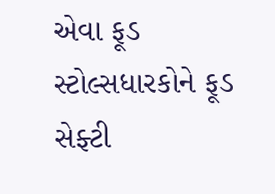એવા ફૂડ સ્ટોલ્સધારકોને ફૂડ સેફ્ટી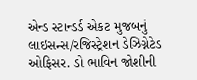એન્ડ સ્ટાન્ડર્ડ એકટ મુજબનું લાઇસન્સ/રજિસ્ટ્રેશન ડેઝિગ્નેટેડ ઓફિસર. ડો ભાવિન જોશીની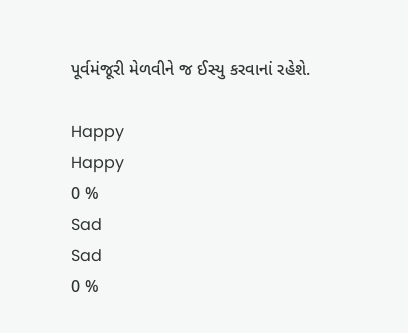પૂર્વમંજૂરી મેળવીને જ ઈસ્યુ કરવાનાં રહેશે.

Happy
Happy
0 %
Sad
Sad
0 %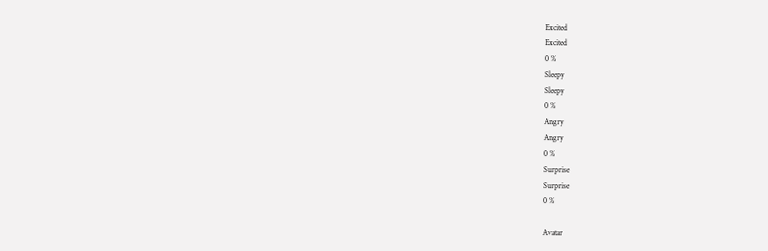Excited
Excited
0 %
Sleepy
Sleepy
0 %
Angry
Angry
0 %
Surprise
Surprise
0 %

Avatar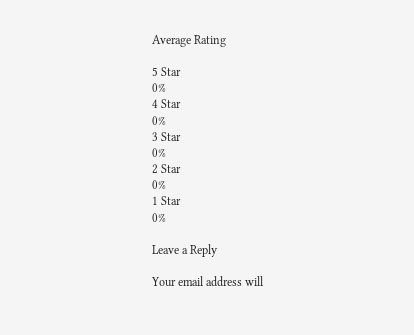Average Rating

5 Star
0%
4 Star
0%
3 Star
0%
2 Star
0%
1 Star
0%

Leave a Reply

Your email address will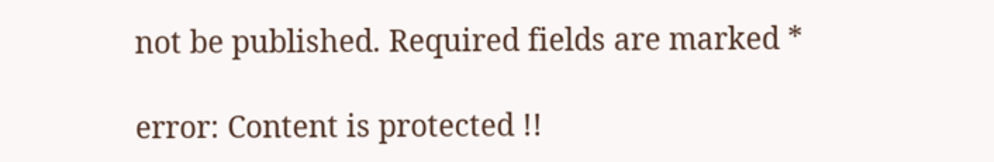not be published. Required fields are marked *

error: Content is protected !!